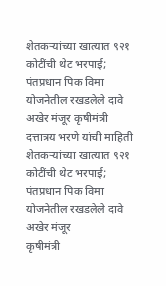शेतकऱ्यांच्या खात्यात ९२१ कोटींची थेट भरपाई; पंतप्रधान पिक विमा योजनेतील रखडलेले दावे अखेर मंजूर कृषीमंत्री दत्तात्रय भरणे यांची माहिती
शेतकऱ्यांच्या खात्यात ९२१ कोटींची थेट भरपाई; पंतप्रधान पिक विमा योजनेतील रखडलेले दावे अखेर मंजूर
कृषीमंत्री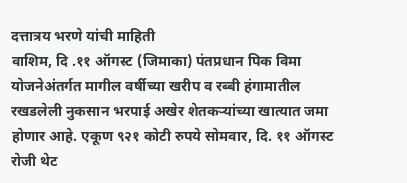दत्तात्रय भरणे यांची माहिती
वाशिम, दि .११ ऑगस्ट (जिमाका) पंतप्रधान पिक विमा योजनेअंतर्गत मागील वर्षीच्या खरीप व रब्बी हंगामातील रखडलेली नुकसान भरपाई अखेर शेतकऱ्यांच्या खात्यात जमा होणार आहे. एकूण ९२१ कोटी रुपये सोमवार, दि. ११ ऑगस्ट रोजी थेट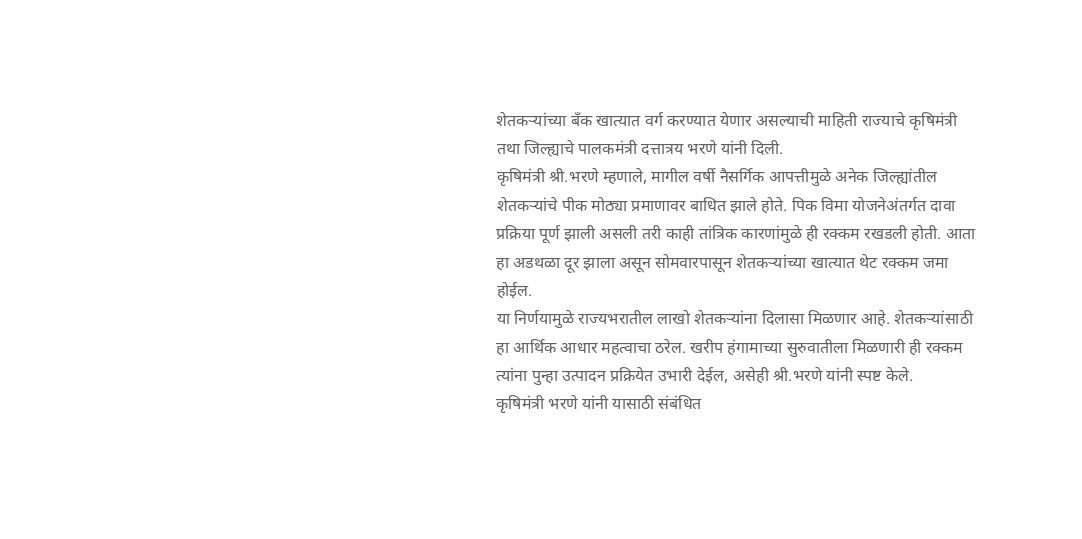शेतकऱ्यांच्या बँक खात्यात वर्ग करण्यात येणार असल्याची माहिती राज्याचे कृषिमंत्री तथा जिल्ह्याचे पालकमंत्री दत्तात्रय भरणे यांनी दिली.
कृषिमंत्री श्री.भरणे म्हणाले, मागील वर्षी नैसर्गिक आपत्तीमुळे अनेक जिल्ह्यांतील शेतकऱ्यांचे पीक मोठ्या प्रमाणावर बाधित झाले होते. पिक विमा योजनेअंतर्गत दावा प्रक्रिया पूर्ण झाली असली तरी काही तांत्रिक कारणांमुळे ही रक्कम रखडली होती. आता हा अडथळा दूर झाला असून सोमवारपासून शेतकऱ्यांच्या खात्यात थेट रक्कम जमा होईल.
या निर्णयामुळे राज्यभरातील लाखो शेतकऱ्यांना दिलासा मिळणार आहे. शेतकऱ्यांसाठी हा आर्थिक आधार महत्वाचा ठरेल. खरीप हंगामाच्या सुरुवातीला मिळणारी ही रक्कम त्यांना पुन्हा उत्पादन प्रक्रियेत उभारी देईल, असेही श्री.भरणे यांनी स्पष्ट केले.
कृषिमंत्री भरणे यांनी यासाठी संबंधित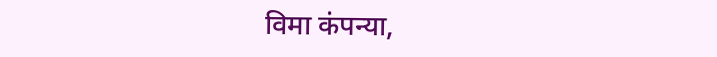विमा कंपन्या,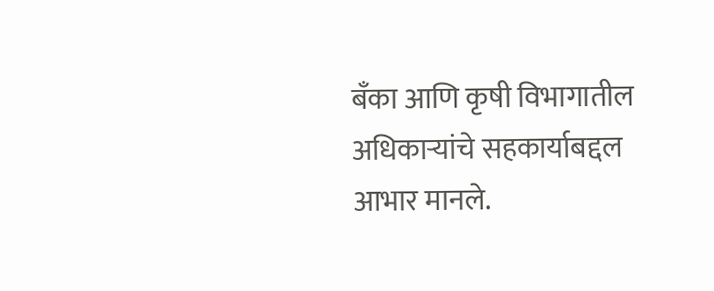बँका आणि कृषी विभागातील अधिकाऱ्यांचे सहकार्याबद्दल आभार मानले.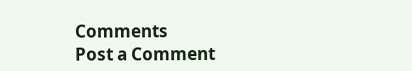Comments
Post a Comment